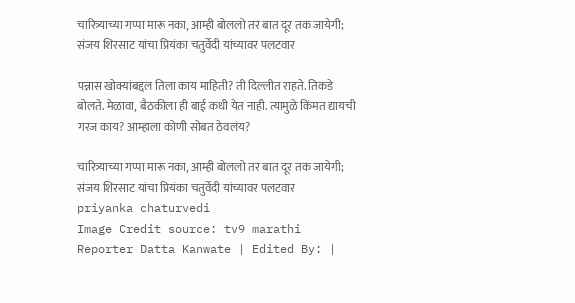चारित्र्याच्या गप्पा मारू नका, आम्ही बोललो तर बात दूर तक जायेगी; संजय शिरसाट यांचा प्रियंका चतुर्वेदी यांच्यावर पलटवार

पन्नास खोक्यांबद्दल तिला काय माहिती? ती दिल्लीत राहते. तिकडे बोलते. मेळावा, बैठकीला ही बाई कधी येत नाही. त्यामुळे किंमत द्यायची गरज काय? आम्हाला कोणी सोबत ठेवलंय?

चारित्र्याच्या गप्पा मारू नका, आम्ही बोललो तर बात दूर तक जायेगी; संजय शिरसाट यांचा प्रियंका चतुर्वेदी यांच्यावर पलटवार
priyanka chaturvedi
Image Credit source: tv9 marathi
Reporter Datta Kanwate | Edited By: |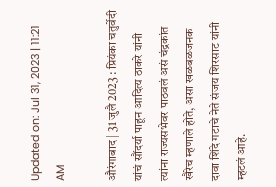Updated on: Jul 31, 2023 | 11:21 AM

औरंगाबाद | 31 जुलै 2023 : प्रियंका चतुर्वेदी यांचं सौंदर्या पाहून आदित्य ठाकरे यांनी त्यांना राज्यसभेवर पाठवलं असं चंद्रकांत खैरेच म्हणाले होते, असा खळबळजनक दावा शिंदे गटाचे नेते संजय शिरसाट यांनी म्हटलं आहे.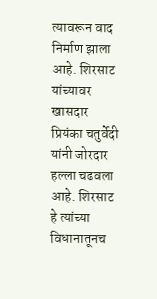त्यावरून वाद निर्माण झाला आहे. शिरसाट यांच्यावर खासदार प्रियंका चतुर्वेदी यांनी जोरदार हल्ला चढवला आहे. शिरसाट हे त्यांच्या विधानातूनच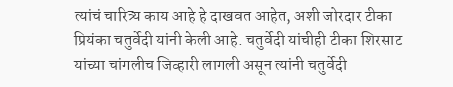त्यांचं चारित्र्य काय आहे हे दाखवत आहेत, अशी जोरदार टीका प्रियंका चतुर्वेदी यांनी केली आहे. चतुर्वेदी यांचीही टीका शिरसाट यांच्या चांगलीच जिव्हारी लागली असून त्यांनी चतुर्वेदी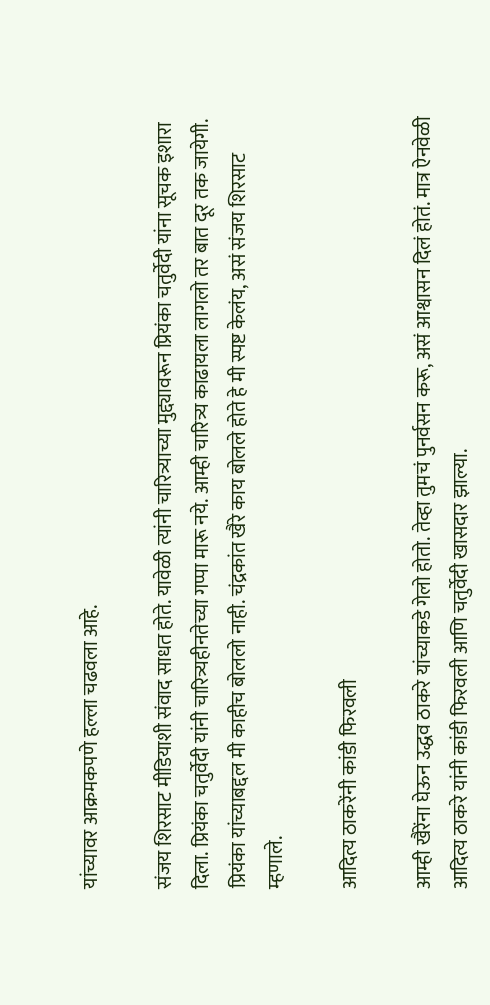यांच्यावर आक्रमकपणे हल्ला चढवला आहे.

संजय शिरसाट मीडियाशी संवाद साधत होते. यावेळी त्यांनी चारित्र्याच्या मुद्द्यावरून प्रियंका चतुर्वेदी यांना सूचक इशारा दिला. प्रियंका चतुर्वेदी यांनी चारित्र्यहीनतेच्या गप्पा मारू नये. आम्ही चारित्र्य काढायला लागलो तर बात दूर तक जायेगी. प्रियंका यांच्याबद्दल मी काहीच बोललो नाही. चंद्रकांत खैरे काय बोलले होते हे मी स्पष्ट केलंय, असं संजय शिरसाट म्हणाले.

आदित्य ठाकरेंनी कांडी फिरवली

आम्ही खैरेंना घेऊन उद्धव ठाकरे यांच्याकडे गेलो होतो. तेव्हा तुमचं पुनर्वसन करू, असं आश्वासन दिलं होतं. मात्र ऐनवेळी आदित्य ठाकरे यांनी कांडी फिरवली आणि चतुर्वेदी खासदार झाल्या.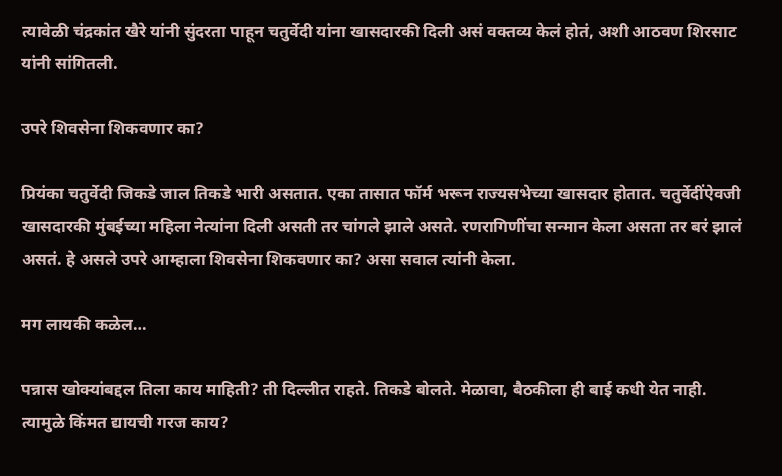त्यावेळी चंद्रकांत खैरे यांनी सुंदरता पाहून चतुर्वेदी यांना खासदारकी दिली असं वक्तव्य केलं होतं, अशी आठवण शिरसाट यांनी सांगितली.

उपरे शिवसेना शिकवणार का?

प्रियंका चतुर्वेदी जिकडे जाल तिकडे भारी असतात. एका तासात फॉर्म भरून राज्यसभेच्या खासदार होतात. चतुर्वेदींऐवजी खासदारकी मुंबईच्या महिला नेत्यांना दिली असती तर चांगले झाले असते. रणरागिणींचा सन्मान केला असता तर बरं झालं असतं. हे असले उपरे आम्हाला शिवसेना शिकवणार का? असा सवाल त्यांनी केला.

मग लायकी कळेल…

पन्नास खोक्यांबद्दल तिला काय माहिती? ती दिल्लीत राहते. तिकडे बोलते. मेळावा, बैठकीला ही बाई कधी येत नाही. त्यामुळे किंमत द्यायची गरज काय?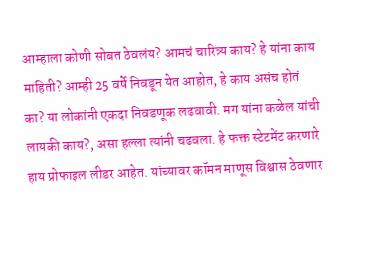आम्हाला कोणी सोबत ठेवलंय? आमचं चारित्र्य काय? हे यांना काय माहिती? आम्ही 25 वर्षे निवडून येत आहोत, हे काय असंच होतं का? या लोकांनी एकदा निवडणूक लढवावी. मग यांना कळेल यांची लायकी काय?, असा हल्ला त्यांनी चढवला. हे फक्त स्टेटमेंट करणारे हाय प्रोफाइल लीडर आहेत. यांच्यावर कॉमन माणूस विश्वास ठेवणार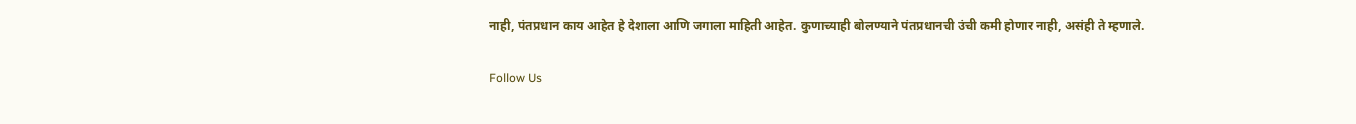नाही, पंतप्रधान काय आहेत हे देशाला आणि जगाला माहिती आहेत. कुणाच्याही बोलण्याने पंतप्रधानची उंची कमी होणार नाही, असंही ते म्हणाले.

Follow Us